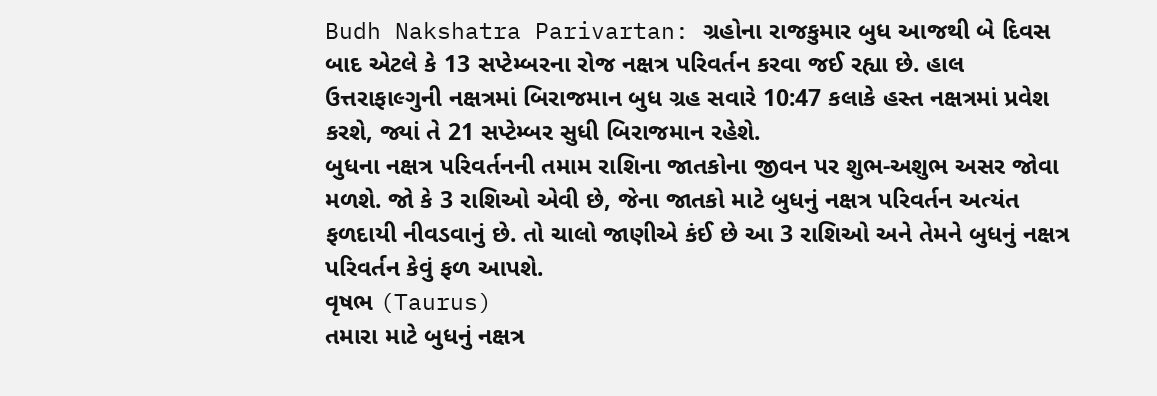Budh Nakshatra Parivartan: ગ્રહોના રાજકુમાર બુધ આજથી બે દિવસ બાદ એટલે કે 13 સપ્ટેમ્બરના રોજ નક્ષત્ર પરિવર્તન કરવા જઈ રહ્યા છે. હાલ ઉત્તરાફાલ્ગુની નક્ષત્રમાં બિરાજમાન બુધ ગ્રહ સવારે 10:47 કલાકે હસ્ત નક્ષત્રમાં પ્રવેશ કરશે, જ્યાં તે 21 સપ્ટેમ્બર સુધી બિરાજમાન રહેશે.
બુધના નક્ષત્ર પરિવર્તનની તમામ રાશિના જાતકોના જીવન પર શુભ-અશુભ અસર જોવા મળશે. જો કે 3 રાશિઓ એવી છે, જેના જાતકો માટે બુધનું નક્ષત્ર પરિવર્તન અત્યંત ફળદાયી નીવડવાનું છે. તો ચાલો જાણીએ કંઈ છે આ 3 રાશિઓ અને તેમને બુધનું નક્ષત્ર પરિવર્તન કેવું ફળ આપશે.
વૃષભ (Taurus)
તમારા માટે બુધનું નક્ષત્ર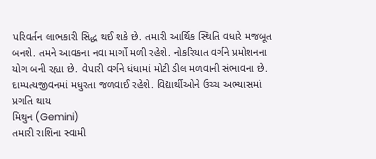પરિવર્તન લાભકારી સિદ્ધ થઈ શકે છે. તમારી આર્થિક સ્થિતિ વધારે મજબૂત બનશે. તમને આવકના નવા માર્ગો મળી રહેશે. નોકરિયાત વર્ગને પ્રમોશનના યોગ બની રહ્યા છે. વેપારી વર્ગને ધંધામાં મોટી ડીલ મળવાની સંભાવના છે. દામ્પત્યજીવનમાં મધુરતા જળવાઈ રહેશે. વિદ્યાર્થીઓને ઉચ્ચ અભ્યાસમાં પ્રગતિ થાય
મિથુન (Gemini)
તમારી રાશિના સ્વામી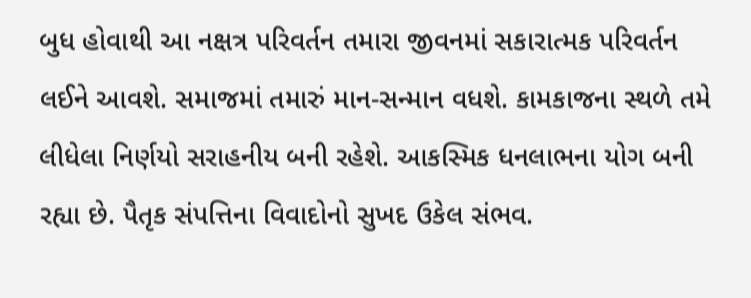બુધ હોવાથી આ નક્ષત્ર પરિવર્તન તમારા જીવનમાં સકારાત્મક પરિવર્તન લઈને આવશે. સમાજમાં તમારું માન-સન્માન વધશે. કામકાજના સ્થળે તમે લીધેલા નિર્ણયો સરાહનીય બની રહેશે. આકસ્મિક ધનલાભના યોગ બની રહ્યા છે. પૈતૃક સંપત્તિના વિવાદોનો સુખદ ઉકેલ સંભવ.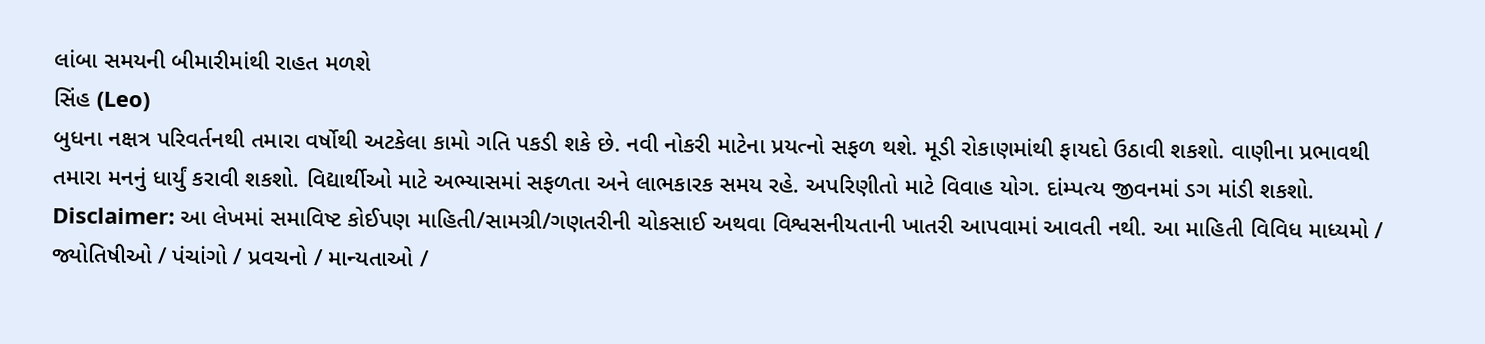લાંબા સમયની બીમારીમાંથી રાહત મળશે
સિંહ (Leo)
બુધના નક્ષત્ર પરિવર્તનથી તમારા વર્ષોથી અટકેલા કામો ગતિ પકડી શકે છે. નવી નોકરી માટેના પ્રયત્નો સફળ થશે. મૂડી રોકાણમાંથી ફાયદો ઉઠાવી શકશો. વાણીના પ્રભાવથી તમારા મનનું ધાર્યું કરાવી શકશો. વિદ્યાર્થીઓ માટે અભ્યાસમાં સફળતા અને લાભકારક સમય રહે. અપરિણીતો માટે વિવાહ યોગ. દાંમ્પત્ય જીવનમાં ડગ માંડી શકશો.
Disclaimer: આ લેખમાં સમાવિષ્ટ કોઈપણ માહિતી/સામગ્રી/ગણતરીની ચોકસાઈ અથવા વિશ્વસનીયતાની ખાતરી આપવામાં આવતી નથી. આ માહિતી વિવિધ માધ્યમો / જ્યોતિષીઓ / પંચાંગો / પ્રવચનો / માન્યતાઓ /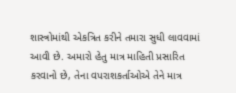શાસ્ત્રોમાંથી એકત્રિત કરીને તમારા સુધી લાવવામાં આવી છે. અમારો હેતુ માત્ર માહિતી પ્રસારિત કરવાનો છે, તેના વપરાશકર્તાઓએ તેને માત્ર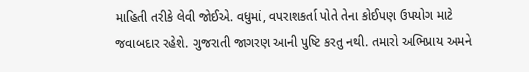માહિતી તરીકે લેવી જોઈએ. વધુમાં, વપરાશકર્તા પોતે તેના કોઈપણ ઉપયોગ માટે જવાબદાર રહેશે. ગુજરાતી જાગરણ આની પુષ્ટિ કરતુ નથી. તમારો અભિપ્રાય અમને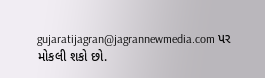gujaratijagran@jagrannewmedia.com પર મોકલી શકો છો.